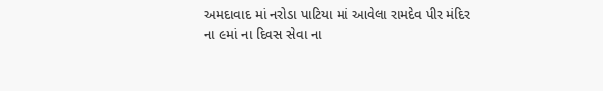અમદાવાદ માં નરોડા પાટિયા માં આવેલા રામદેવ પીર મંદિર ના ૯માં ના દિવસ સેવા ના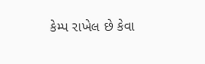કેમ્પ રાખેલ છે કેવા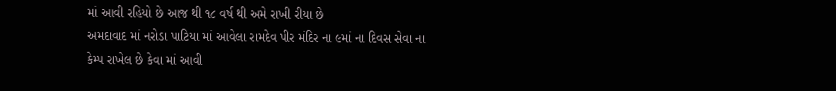માં આવી રહિયો છે આજ થી ૧૮ વર્ષ થી અમે રાખી રીયા છે
અમદાવાદ માં નરોડા પાટિયા માં આવેલા રામદેવ પીર મંદિર ના ૯માં ના દિવસ સેવા ના કેમ્પ રાખેલ છે કેવા માં આવી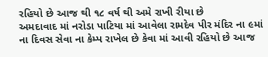રહિયો છે આજ થી ૧૮ વર્ષ થી અમે રાખી રીયા છે
અમદાવાદ માં નરોડા પાટિયા માં આવેલા રામદેવ પીર મંદિર ના ૯માં ના દિવસ સેવા ના કેમ્પ રાખેલ છે કેવા માં આવી રહિયો છે આજ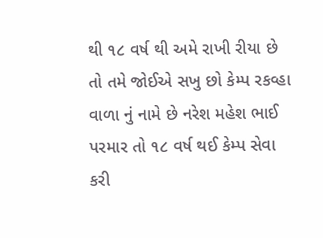થી ૧૮ વર્ષ થી અમે રાખી રીયા છે તો તમે જોઈએ સખુ છો કેમ્પ રકવ્હા વાળા નું નામે છે નરેશ મહેશ ભાઈ પરમાર તો ૧૮ વર્ષ થઈ કેમ્પ સેવા કરી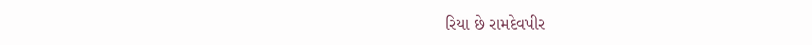રિયા છે રામદેવપીર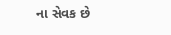ના સેવક છે